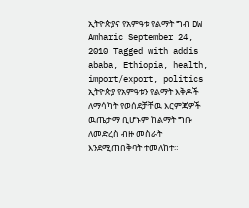ኢትዮጵያና የአምዓቱ የልማት ግብ DW Amharic September 24, 2010 Tagged with addis ababa, Ethiopia, health, import/export, politics ኢትዮጵያ የአምዓቱን የልማት እቅዶች ለማሳካት የወሰደቻቸዉ እርምጃዎች ዉጤታማ ቢሆኑም ከልማት ግቡ ለመድረስ ብዙ መስራት እንደሚጠበቅባት ተመለከተ።